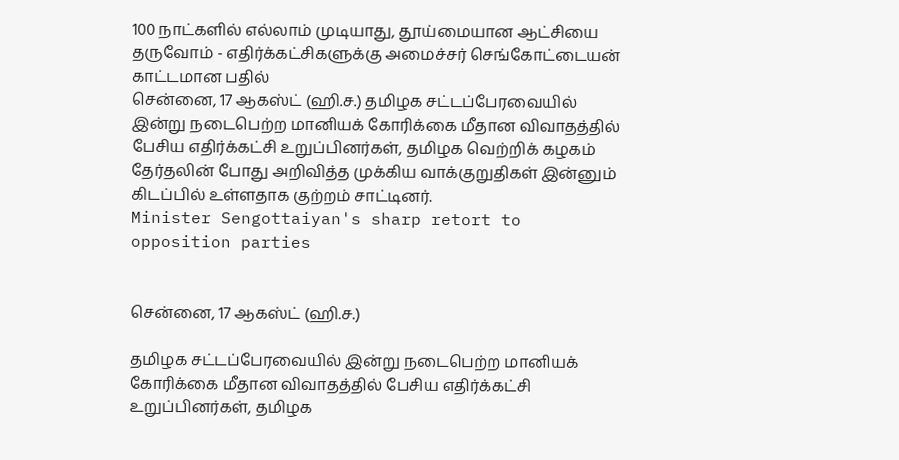100 நாட்களில் எல்லாம் முடியாது, தூய்மையான ஆட்சியை தருவோம் - எதிர்க்கட்சிகளுக்கு அமைச்சர் செங்கோட்டையன் காட்டமான பதில்
சென்னை, 17 ஆகஸ்ட் (ஹி.ச.) தமிழக சட்டப்பேரவையில் இன்று நடைபெற்ற மானியக் கோரிக்கை மீதான விவாதத்தில் பேசிய எதிர்க்கட்சி உறுப்பினர்கள், தமிழக வெற்றிக் கழகம் தேர்தலின் போது அறிவித்த முக்கிய வாக்குறுதிகள் இன்னும் கிடப்பில் உள்ளதாக குற்றம் சாட்டினர்.
Minister Sengottaiyan's sharp retort to opposition parties


சென்னை, 17 ஆகஸ்ட் (ஹி.ச.)

தமிழக சட்டப்பேரவையில் இன்று நடைபெற்ற மானியக் கோரிக்கை மீதான விவாதத்தில் பேசிய எதிர்க்கட்சி உறுப்பினர்கள், தமிழக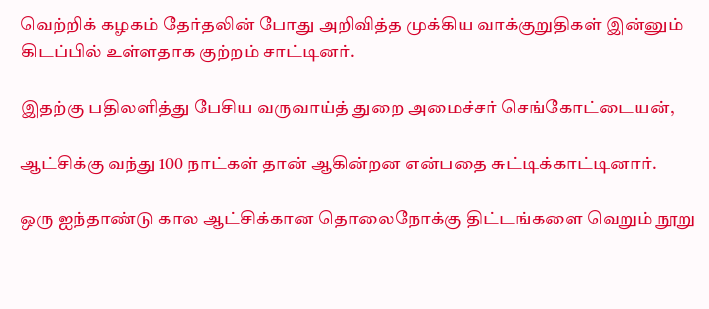வெற்றிக் கழகம் தேர்தலின் போது அறிவித்த முக்கிய வாக்குறுதிகள் இன்னும் கிடப்பில் உள்ளதாக குற்றம் சாட்டினர்.

இதற்கு பதிலளித்து பேசிய வருவாய்த் துறை அமைச்சர் செங்கோட்டையன்,

ஆட்சிக்கு வந்து 100 நாட்கள் தான் ஆகின்றன என்பதை சுட்டிக்காட்டினார்.

ஒரு ஐந்தாண்டு கால ஆட்சிக்கான தொலைநோக்கு திட்டங்களை வெறும் நூறு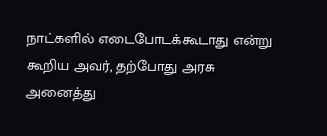நாட்களில் எடைபோடக்கூடாது என்று கூறிய அவர், தற்போது அரசு அனைத்து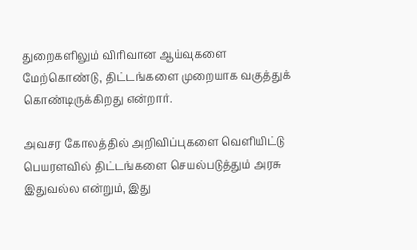துறைகளிலும் விரிவான ஆய்வுகளை மேற்கொண்டு, திட்டங்களை முறையாக வகுத்துக் கொண்டிருக்கிறது என்றார்.

அவசர கோலத்தில் அறிவிப்புகளை வெளியிட்டு பெயரளவில் திட்டங்களை செயல்படுத்தும் அரசு இதுவல்ல என்றும், இது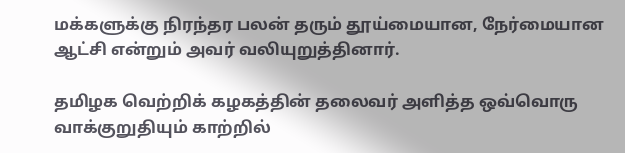மக்களுக்கு நிரந்தர பலன் தரும் தூய்மையான, நேர்மையான ஆட்சி என்றும் அவர் வலியுறுத்தினார்.

தமிழக வெற்றிக் கழகத்தின் தலைவர் அளித்த ஒவ்வொரு வாக்குறுதியும் காற்றில்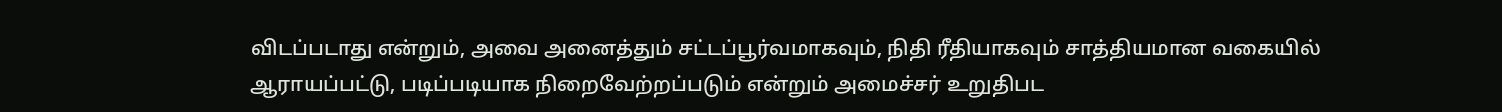விடப்படாது என்றும், அவை அனைத்தும் சட்டப்பூர்வமாகவும், நிதி ரீதியாகவும் சாத்தியமான வகையில் ஆராயப்பட்டு, படிப்படியாக நிறைவேற்றப்படும் என்றும் அமைச்சர் உறுதிபட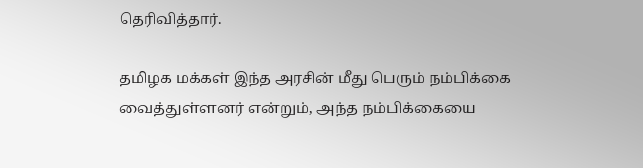தெரிவித்தார்.

தமிழக மக்கள் இந்த அரசின் மீது பெரும் நம்பிக்கை வைத்துள்ளனர் என்றும், அந்த நம்பிக்கையை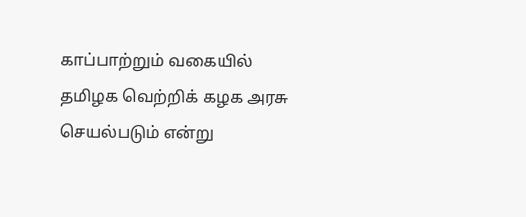காப்பாற்றும் வகையில் தமிழக வெற்றிக் கழக அரசு செயல்படும் என்று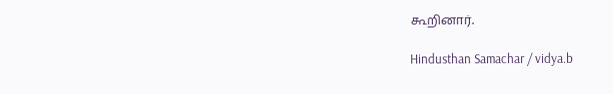கூறினார்.

Hindusthan Samachar / vidya.b